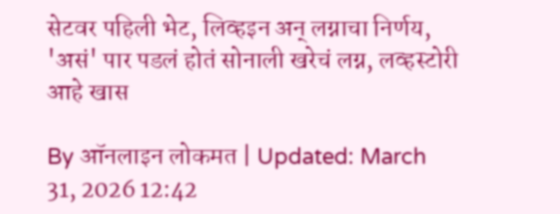सेटवर पहिली भेट, लिव्हइन अन् लग्नाचा निर्णय, 'असं' पार पडलं होतं सोनाली खरेचं लग्न, लव्हस्टोरी आहे खास

By ऑनलाइन लोकमत | Updated: March 31, 2026 12:42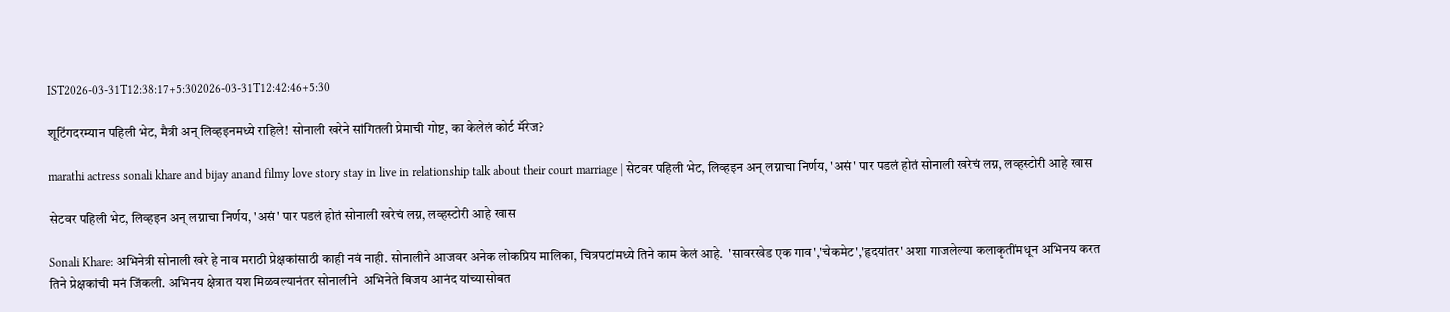IST2026-03-31T12:38:17+5:302026-03-31T12:42:46+5:30

शूटिंगदरम्यान पहिली भेट, मैत्री अन् लिव्हइनमध्ये राहिले! सोनाली खरेने सांगितली प्रेमाची गोष्ट, का केलेलं कोर्ट मॅरेज?

marathi actress sonali khare and bijay anand filmy love story stay in live in relationship talk about their court marriage | सेटवर पहिली भेट, लिव्हइन अन् लग्नाचा निर्णय, 'असं' पार पडलं होतं सोनाली खरेचं लग्न, लव्हस्टोरी आहे खास

सेटवर पहिली भेट, लिव्हइन अन् लग्नाचा निर्णय, 'असं' पार पडलं होतं सोनाली खरेचं लग्न, लव्हस्टोरी आहे खास

Sonali Khare: अभिनेत्री सोनाली खरे हे नाव मराठी प्रेक्षकांसाठी काही नवं नाही. सोनालीने आजवर अनेक लोकप्रिय मालिका, चित्रपटांमध्ये तिने काम केलं आहे.  'सावरखेड एक गाव','चेकमेट','हृदयांतर' अशा गाजलेल्या कलाकृतींमधून अभिनय करत तिने प्रेक्षकांची मनं जिंकली. अभिनय क्षेत्रात यश मिळवल्यानंतर सोनालीने  अभिनेते बिजय आनंद यांच्यासोबत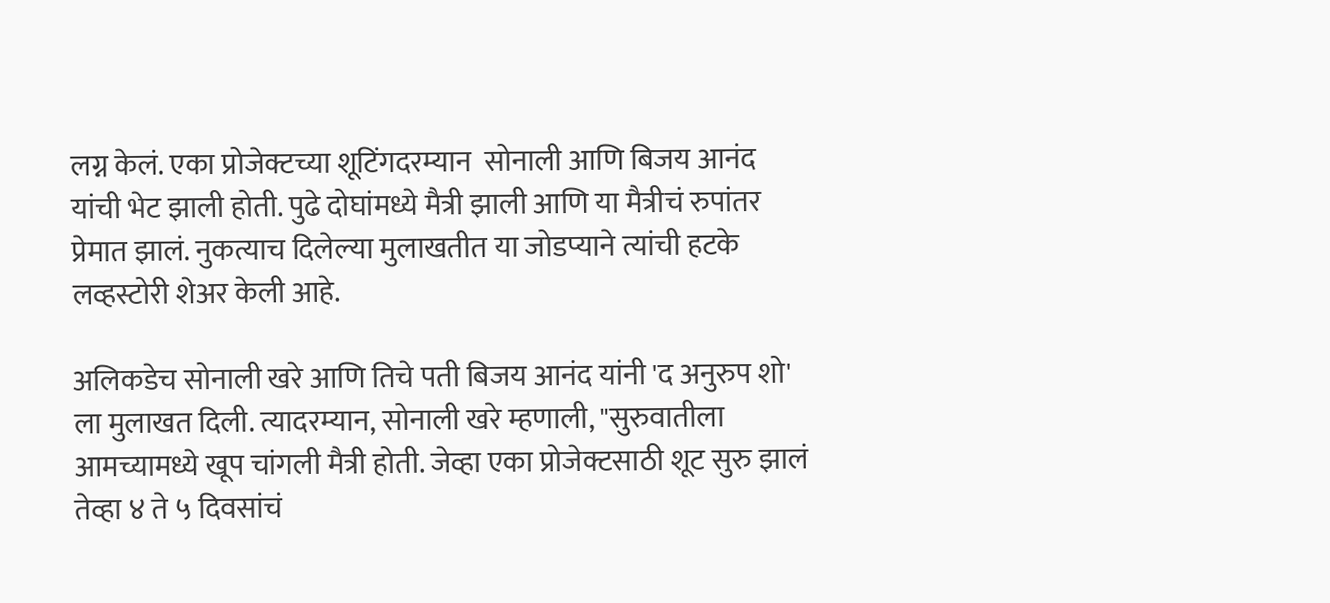लग्न केलं. एका प्रोजेक्टच्या शूटिंगदरम्यान  सोनाली आणि बिजय आनंद यांची भेट झाली होती. पुढे दोघांमध्ये मैत्री झाली आणि या मैत्रीचं रुपांतर प्रेमात झालं. नुकत्याच दिलेल्या मुलाखतीत या जोडप्याने त्यांची हटके लव्हस्टोरी शेअर केली आहे.

अलिकडेच सोनाली खरे आणि तिचे पती बिजय आनंद यांनी 'द अनुरुप शो' ला मुलाखत दिली. त्यादरम्यान, सोनाली खरे म्हणाली, "सुरुवातीला आमच्यामध्ये खूप चांगली मैत्री होती. जेव्हा एका प्रोजेक्टसाठी शूट सुरु झालं तेव्हा ४ ते ५ दिवसांचं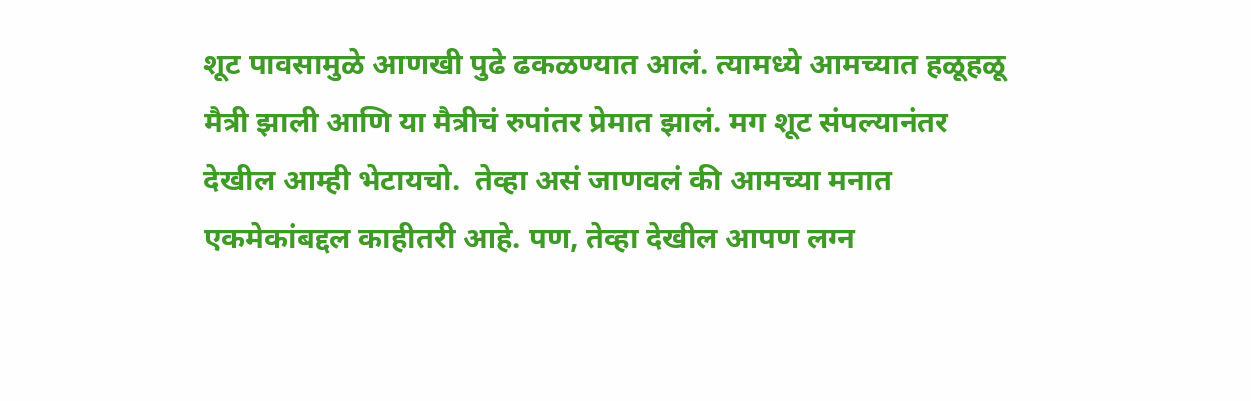शूट पावसामुळे आणखी पुढे ढकळण्यात आलं. त्यामध्ये आमच्यात हळूहळू मैत्री झाली आणि या मैत्रीचं रुपांतर प्रेमात झालं. मग शूट संपल्यानंतर देखील आम्ही भेटायचो.  तेव्हा असं जाणवलं की आमच्या मनात एकमेकांबद्दल काहीतरी आहे. पण, तेव्हा देखील आपण लग्न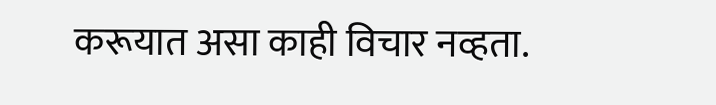करूयात असा काही विचार नव्हता.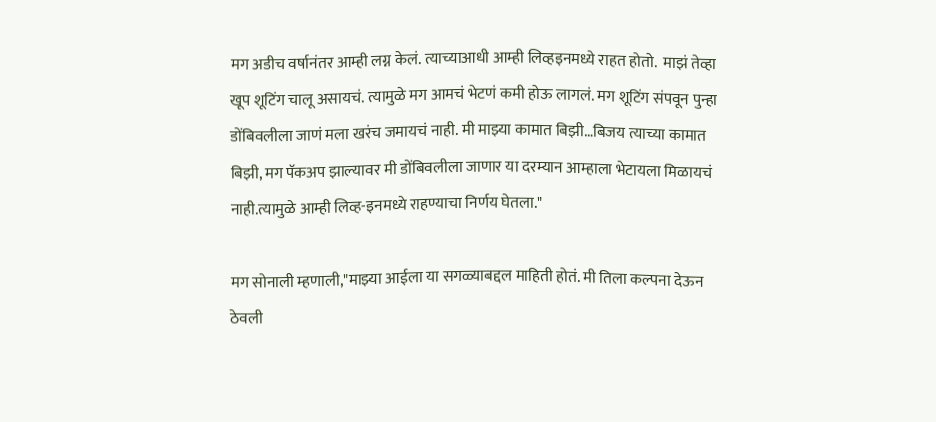मग अडीच वर्षानंतर आम्ही लग्न केलं. त्याच्याआधी आम्ही लिव्हइनमध्ये राहत होतो.  माझं तेव्हा खूप शूटिंग चालू असायचं. त्यामुळे मग आमचं भेटणं कमी होऊ लागलं. मग शूटिंग संपवून पुन्हा डोंबिवलीला जाणं मला खरंच जमायचं नाही. मी माझ्या कामात बिझी…बिजय त्याच्या कामात बिझी, मग पॅकअप झाल्यावर मी डोंबिवलीला जाणार या दरम्यान आम्हाला भेटायला मिळायचं नाही.त्यामुळे आम्ही लिव्ह-इनमध्ये राहण्याचा निर्णय घेतला."

मग सोनाली म्हणाली,"माझ्या आईला या सगळ्याबद्दल माहिती होतं. मी तिला कल्पना देऊन ठेवली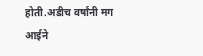होती.अडीच वर्षांनी मग आईने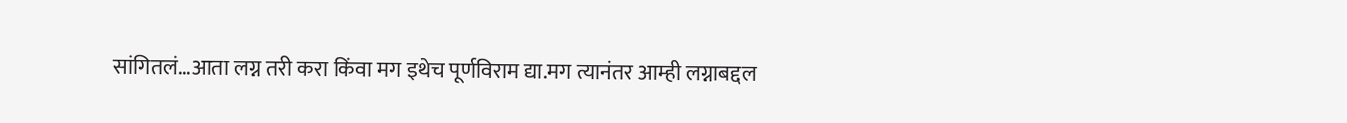सांगितलं…आता लग्न तरी करा किंवा मग इथेच पूर्णविराम द्या.मग त्यानंतर आम्ही लग्नाबद्दल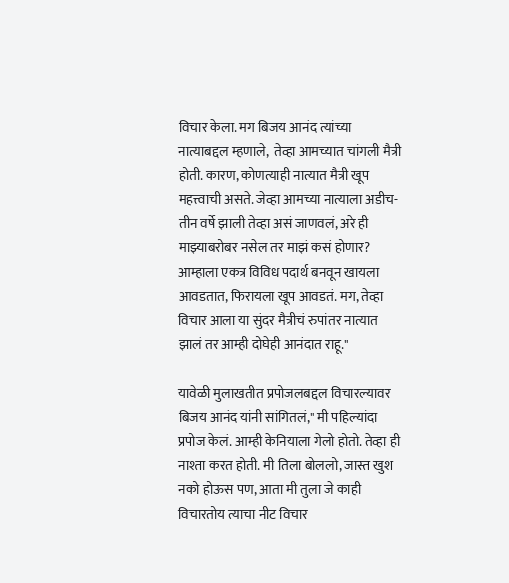विचार केला. मग बिजय आनंद त्यांच्या नात्याबद्दल म्हणाले,  तेव्हा आमच्यात चांगली मैत्री होती. कारण, कोणत्याही नात्यात मैत्री खूप महत्त्वाची असते. जेव्हा आमच्या नात्याला अडीच-तीन वर्षे झाली तेव्हा असं जाणवलं, अरे ही माझ्याबरोबर नसेल तर माझं कसं होणार? आम्हाला एकत्र विविध पदार्थ बनवून खायला आवडतात, फिरायला खूप आवडतं. मग, तेव्हा विचार आला या सुंदर मैत्रीचं रुपांतर नात्यात झालं तर आम्ही दोघेही आनंदात राहू."

यावेळी मुलाखतीत प्रपोजलबद्दल विचारल्यावर बिजय आनंद यांनी सांगितलं," मी पहिल्यांदा प्रपोज केलं. आम्ही केनियाला गेलो होतो. तेव्हा ही नाश्ता करत होती. मी तिला बोललो, जास्त खुश नको होऊस पण, आता मी तुला जे काही विचारतोय त्याचा नीट विचार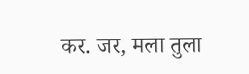कर. जर, मला तुला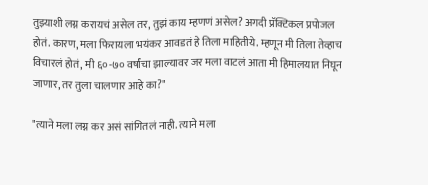तुझ्याशी लग्न करायचं असेल तर, तुझं काय म्हणणं असेल? अगदी प्रॅक्टिकल प्रपोजल होतं. कारण, मला फिरायला भयंकर आवडतं हे तिला माहितीये. म्हणून मी तिला तेव्हाच विचारलं होतं, मी ६०-७० वर्षांचा झाल्यावर जर मला वाटलं आता मी हिमालयात निघून जाणार, तर तुला चालणार आहे का?"

"त्याने मला लग्न कर असं सांगितलं नाही. त्याने मला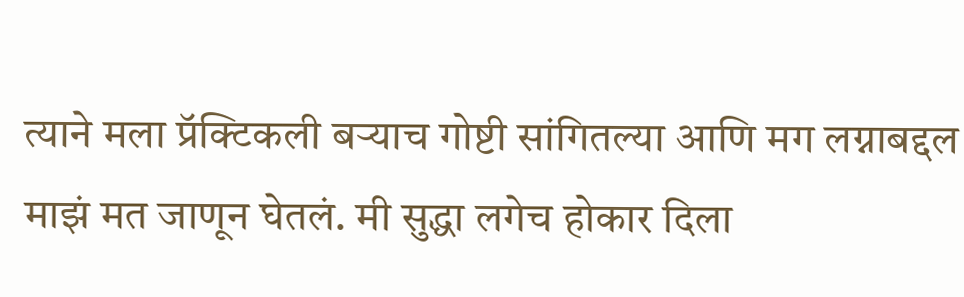त्याने मला प्रॅक्टिकली बऱ्याच गोष्टी सांगितल्या आणि मग लग्नाबद्दल माझं मत जाणून घेतलं. मी सुद्धा लगेच होकार दिला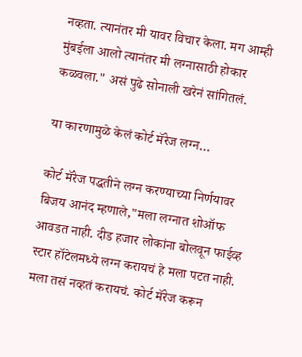नव्हता. त्यानंतर मी यावर विचार केला. मग आम्ही मुंबईला आलो त्यानंतर मी लग्नासाठी होकार कळवला." असं पुढे सोनाली खरेनं सांगितलं.

या कारणामुळे केलं कोर्ट मॅरेज लग्न…

कोर्ट मॅरेज पद्धतीने लग्न करण्याच्या निर्णयावर बिजय आनंद म्हणाले,"मला लग्नात शोऑफ आवडत नाही. दीड हजार लोकांना बोलवून फाईव्ह स्टार हॉटेलमध्ये लग्न करायचं हे मला पटत नाही. मला तसं नव्हतं करायचं. कोर्ट मॅरेज करून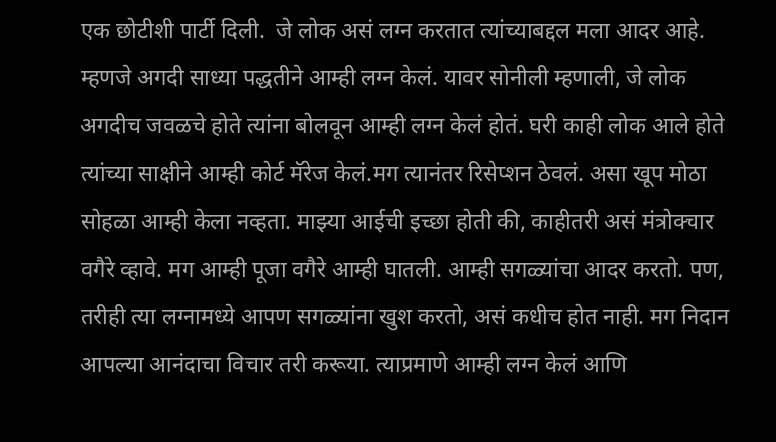एक छोटीशी पार्टी दिली.  जे लोक असं लग्न करतात त्यांच्याबद्दल मला आदर आहे. म्हणजे अगदी साध्या पद्धतीने आम्ही लग्न केलं. यावर सोनीली म्हणाली, जे लोक अगदीच जवळचे होते त्यांना बोलवून आम्ही लग्न केलं होतं. घरी काही लोक आले होते त्यांच्या साक्षीने आम्ही कोर्ट मॅरेज केलं.मग त्यानंतर रिसेप्शन ठेवलं. असा खूप मोठा सोहळा आम्ही केला नव्हता. माझ्या आईची इच्छा होती की, काहीतरी असं मंत्रोक्चार वगैरे व्हावे. मग आम्ही पूजा वगैरे आम्ही घातली. आम्ही सगळ्यांचा आदर करतो. पण, तरीही त्या लग्नामध्ये आपण सगळ्यांना खुश करतो, असं कधीच होत नाही. मग निदान आपल्या आनंदाचा विचार तरी करूया. त्याप्रमाणे आम्ही लग्न केलं आणि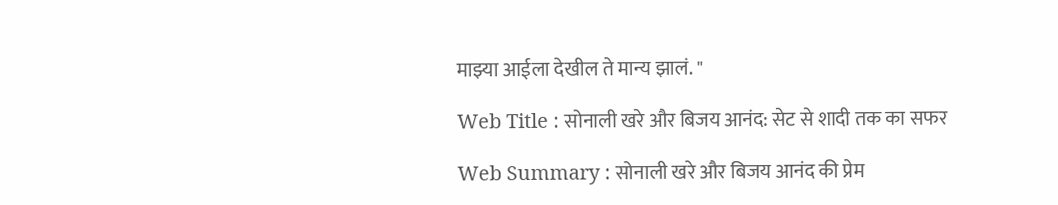माझ्या आईला देखील ते मान्य झालं. "

Web Title : सोनाली खरे और बिजय आनंद: सेट से शादी तक का सफर

Web Summary : सोनाली खरे और बिजय आनंद की प्रेम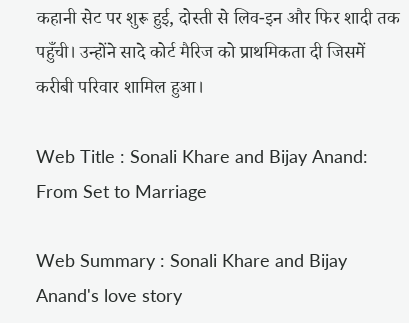कहानी सेट पर शुरू हुई, दोस्ती से लिव-इन और फिर शादी तक पहुँची। उन्होंने सादे कोर्ट मैरिज को प्राथमिकता दी जिसमें करीबी परिवार शामिल हुआ।

Web Title : Sonali Khare and Bijay Anand: From Set to Marriage

Web Summary : Sonali Khare and Bijay Anand's love story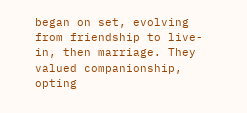began on set, evolving from friendship to live-in, then marriage. They valued companionship, opting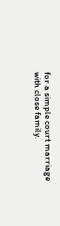for a simple court marriage with close family.